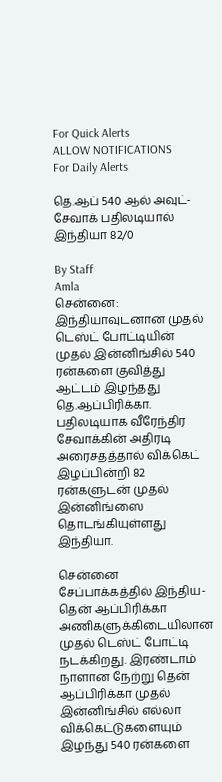For Quick Alerts
ALLOW NOTIFICATIONS
For Daily Alerts

தெ.ஆப் 540 ஆல் அவுட்-சேவாக் பதிலடியால் இந்தியா 82/0

By Staff
Amla
சென்னை: இந்தியாவுடனான முதல் டெஸ்ட் போட்டியின் முதல் இன்னிங்சில் 540 ரன்களை குவித்து ஆட்டம் இழந்தது தெ.ஆப்பிரிக்கா. பதிலடியாக வீரேந்திர சேவாக்கின் அதிரடி அரைசதத்தால் விக்கெட் இழப்பின்றி 82 ரன்களுடன் முதல் இன்னிங்ஸை தொடங்கியுள்ளது இந்தியா.

சென்னை சேப்பாக்கத்தில் இந்திய- தென் ஆப்பிரிக்கா அணிகளுக்கிடையிலான முதல் டெஸ்ட் போட்டி நடக்கிறது. இரண்டாம் நாளான நேற்று தென் ஆப்பிரிக்கா முதல் இன்னிங்சில் எல்லா விக்கெட்டுகளையும் இழந்து 540 ரன்களை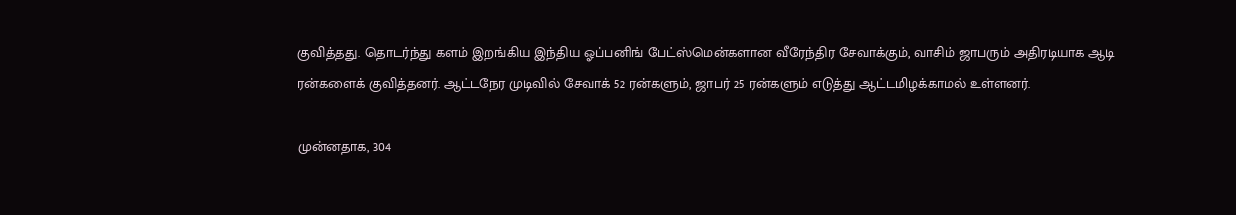குவித்தது. தொடர்ந்து களம் இறங்கிய இந்திய ஓப்பனிங் பேட்ஸ்மென்களான வீரேந்திர சேவாக்கும், வாசிம் ஜாபரும் அதிரடியாக ஆடி ரன்களைக் குவித்தனர். ஆட்டநேர முடிவில் சேவாக் 52 ரன்களும், ஜாபர் 25 ரன்களும் எடுத்து ஆட்டமிழக்காமல் உள்ளனர்.

முன்னதாக, 304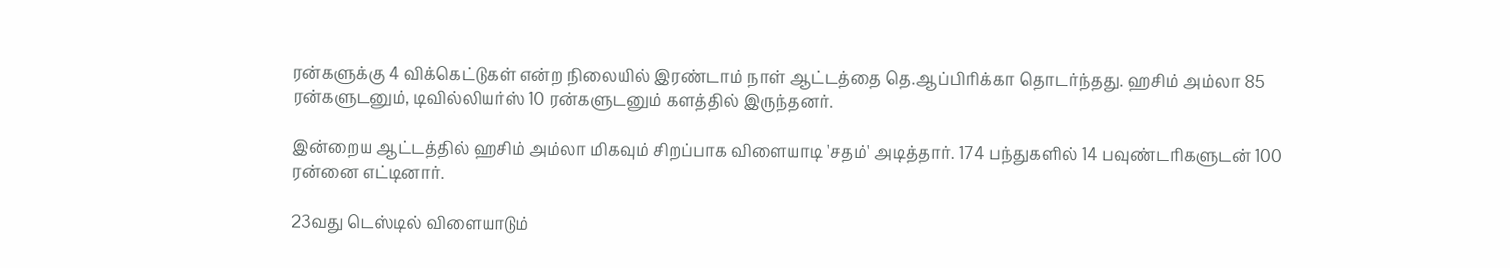ரன்களுக்கு 4 விக்கெட்டுகள் என்ற நிலையில் இரண்டாம் நாள் ஆட்டத்தை தெ.ஆப்பிரிக்கா தொடர்ந்தது. ஹசிம் அம்லா 85 ரன்களுடனும், டிவில்லியர்ஸ் 10 ரன்களுடனும் களத்தில் இருந்தனர்.

இன்றைய ஆட்டத்தில் ஹசிம் அம்லா மிகவும் சிறப்பாக விளையாடி 'சதம்' அடித்தார். 174 பந்துகளில் 14 பவுண்டரிகளுடன் 100 ரன்னை எட்டினார்.

23வது டெஸ்டில் விளையாடும்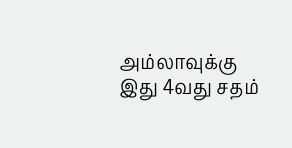அம்லாவுக்கு இது 4வது சதம்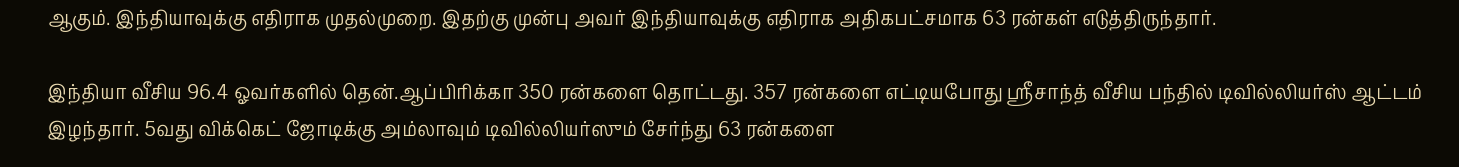ஆகும். இந்தியாவுக்கு எதிராக முதல்முறை. இதற்கு முன்பு அவர் இந்தியாவுக்கு எதிராக அதிகபட்சமாக 63 ரன்கள் எடுத்திருந்தார்.

இந்தியா வீசிய 96.4 ஓவர்களில் தென்.ஆப்பிரிக்கா 350 ரன்களை தொட்டது. 357 ரன்களை எட்டியபோது ஸ்ரீசாந்த் வீசிய பந்தில் டிவில்லியர்ஸ் ஆட்டம் இழந்தார். 5வது விக்கெட் ஜோடிக்கு அம்லாவும் டிவில்லியர்ஸும் சேர்ந்து 63 ரன்களை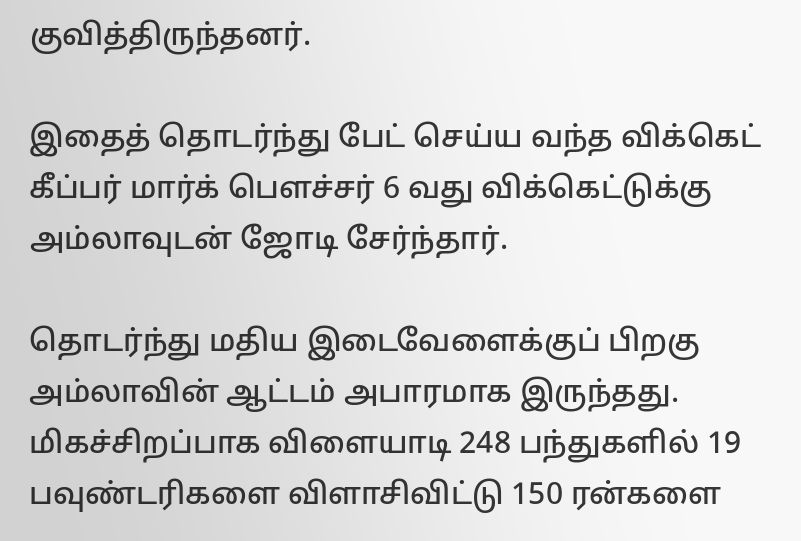குவித்திருந்தனர்.

இதைத் தொடர்ந்து பேட் செய்ய வந்த விக்கெட் கீப்பர் மார்க் பௌச்சர் 6 வது விக்கெட்டுக்கு அம்லாவுடன் ஜோடி சேர்ந்தார்.

தொடர்ந்து மதிய இடைவேளைக்குப் பிறகு அம்லாவின் ஆட்டம் அபாரமாக இருந்தது. மிகச்சிறப்பாக விளையாடி 248 பந்துகளில் 19 பவுண்டரிகளை விளாசிவிட்டு 150 ரன்களை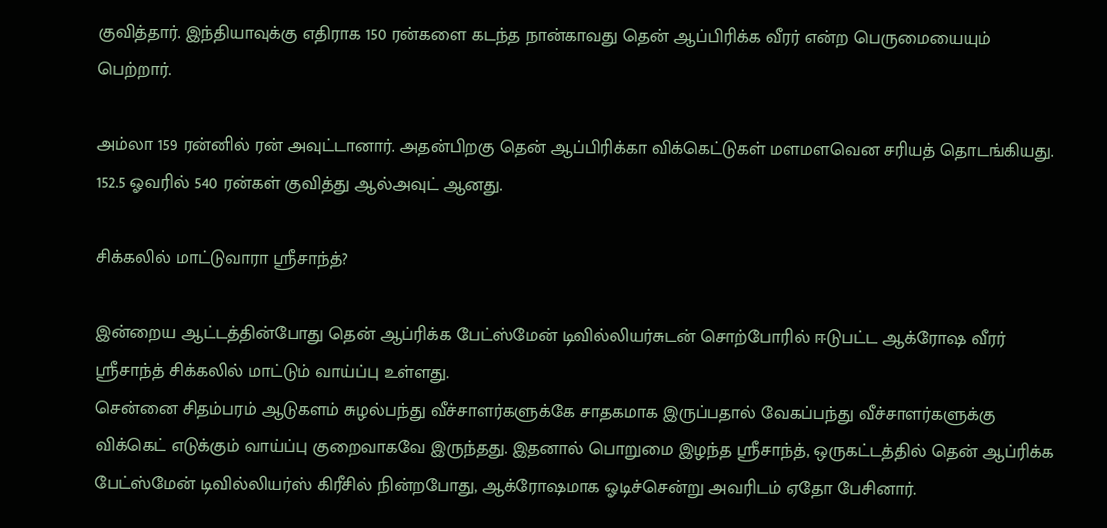குவித்தார். இந்தியாவுக்கு எதிராக 150 ரன்களை கடந்த நான்காவது தென் ஆப்பிரிக்க வீரர் என்ற பெருமையையும் பெற்றார்.

அம்லா 159 ரன்னில் ரன் அவுட்டானார். அதன்பிறகு தென் ஆப்பிரிக்கா விக்கெட்டுகள் மளமளவென சரியத் தொடங்கியது. 152.5 ஓவரில் 540 ரன்கள் குவித்து ஆல்அவுட் ஆனது.

சிக்கலில் மாட்டுவாரா ஸ்ரீசாந்த்?

இன்றைய ஆட்டத்தின்போது தென் ஆப்ரிக்க பேட்ஸ்மேன் டிவில்லியர்சுடன் சொற்போரில் ஈடுபட்ட ஆக்ரோஷ வீரர் ஸ்ரீசாந்த் சிக்கலில் மாட்டும் வாய்ப்பு உள்ளது.
சென்னை சிதம்பரம் ஆடுகளம் சுழல்பந்து வீச்சாளர்களுக்கே சாதகமாக இருப்பதால் வேகப்பந்து வீச்சாளர்களுக்கு விக்கெட் எடுக்கும் வாய்ப்பு குறைவாகவே இருந்தது. இதனால் பொறுமை இழந்த ஸ்ரீசாந்த், ஒருகட்டத்தில் தென் ஆப்ரிக்க பேட்ஸ்மேன் டிவில்லியர்ஸ் கிரீசில் நின்றபோது, ஆக்ரோஷமாக ஓடிச்சென்று அவரிடம் ஏதோ பேசினார்.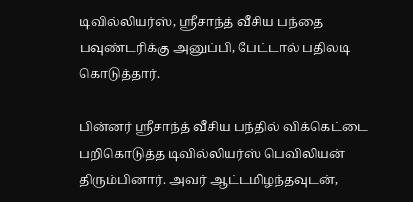டிவில்லியர்ஸ், ஸ்ரீசாந்த் வீசிய பந்தை பவுண்டரிக்கு அனுப்பி, பேட்டால் பதிலடி கொடுத்தார்.

பின்னர் ஸ்ரீசாந்த் வீசிய பந்தில் விக்கெட்டை பறிகொடுத்த டிவில்லியர்ஸ் பெவிலியன் திரும்பினார். அவர் ஆட்டமிழந்தவுடன்,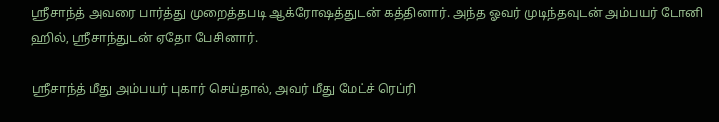ஸ்ரீசாந்த் அவரை பார்த்து முறைத்தபடி ஆக்ரோஷத்துடன் கத்தினார். அந்த ஓவர் முடிந்தவுடன் அம்பயர் டோனி ஹில், ஸ்ரீசாந்துடன் ஏதோ பேசினார்.

ஸ்ரீசாந்த் மீது அம்பயர் புகார் செய்தால், அவர் மீது மேட்ச் ரெப்ரி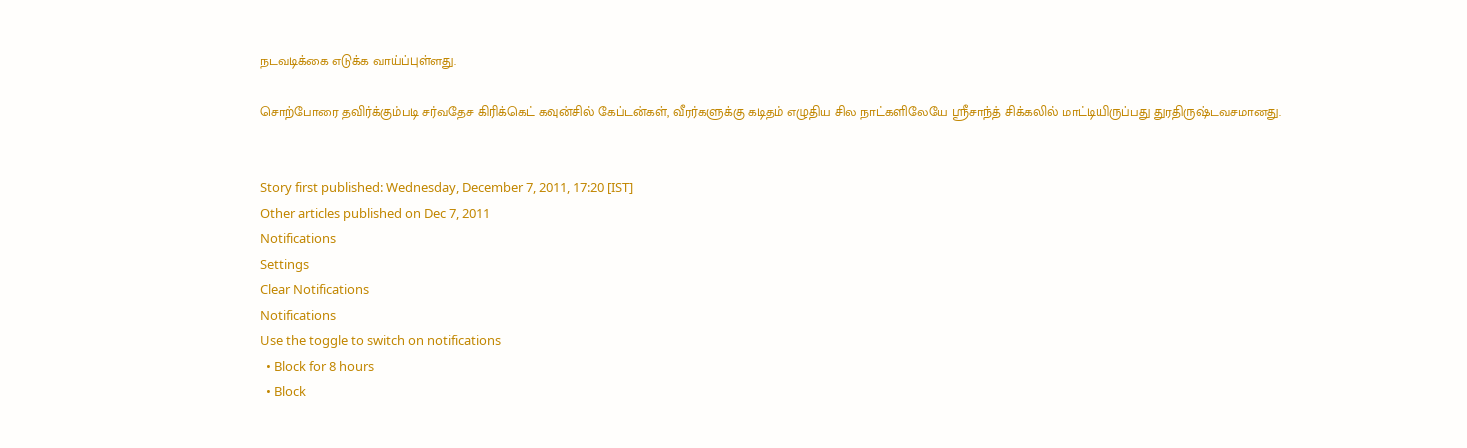நடவடிக்கை எடுக்க வாய்ப்புள்ளது.

சொற்போரை தவிர்க்கும்படி சர்வதேச கிரிக்கெட் கவுன்சில் கேப்டன்கள், வீரர்களுக்கு கடிதம் எழுதிய சில நாட்களிலேயே ஸ்ரீசாந்த் சிக்கலில் மாட்டியிருப்பது துரதிருஷ்டவசமானது.


Story first published: Wednesday, December 7, 2011, 17:20 [IST]
Other articles published on Dec 7, 2011
Notifications
Settings
Clear Notifications
Notifications
Use the toggle to switch on notifications
  • Block for 8 hours
  • Block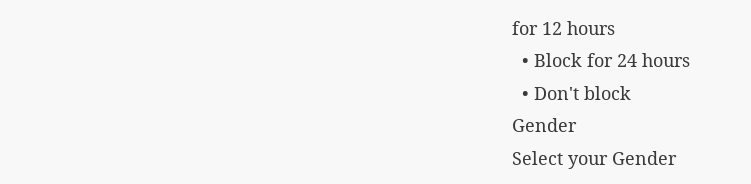for 12 hours
  • Block for 24 hours
  • Don't block
Gender
Select your Gender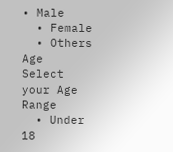• Male
  • Female
  • Others
Age
Select your Age Range
  • Under 18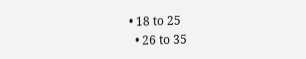• 18 to 25
  • 26 to 35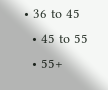• 36 to 45
  • 45 to 55
  • 55+